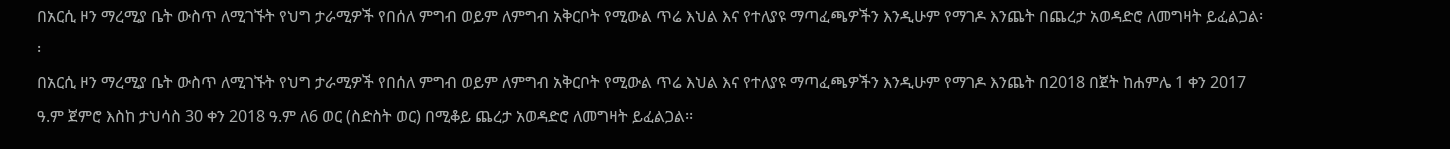በአርሲ ዞን ማረሚያ ቤት ውስጥ ለሚገኙት የህግ ታራሚዎች የበሰለ ምግብ ወይም ለምግብ አቅርቦት የሚውል ጥሬ እህል እና የተለያዩ ማጣፈጫዎችን እንዲሁም የማገዶ እንጨት በጨረታ አወዳድሮ ለመግዛት ይፈልጋል፡፡
በአርሲ ዞን ማረሚያ ቤት ውስጥ ለሚገኙት የህግ ታራሚዎች የበሰለ ምግብ ወይም ለምግብ አቅርቦት የሚውል ጥሬ እህል እና የተለያዩ ማጣፈጫዎችን እንዲሁም የማገዶ እንጨት በ2018 በጀት ከሐምሌ 1 ቀን 2017 ዓ.ም ጀምሮ እስከ ታህሳስ 30 ቀን 2018 ዓ.ም ለ6 ወር (ስድስት ወር) በሚቆይ ጨረታ አወዳድሮ ለመግዛት ይፈልጋል፡፡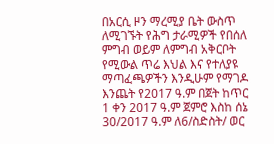በአርሲ ዞን ማረሚያ ቤት ውስጥ ለሚገኙት የሕግ ታራሚዎች የበሰለ ምግብ ወይም ለምግብ አቅርቦት የሚውል ጥሬ እህል እና የተለያዩ ማጣፈጫዎችን እንዲሁም የማገዶ እንጨት የ2017 ዓ.ም በጀት ከጥር 1 ቀን 2017 ዓ.ም ጀምሮ እስከ ሰኔ 30/2017 ዓ.ም ለ6/ስድስት/ ወር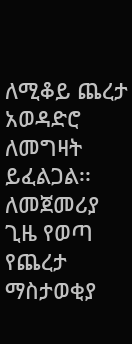ለሚቆይ ጨረታ አወዳድሮ ለመግዛት ይፈልጋል፡፡
ለመጀመሪያ ጊዜ የወጣ የጨረታ ማስታወቂያ